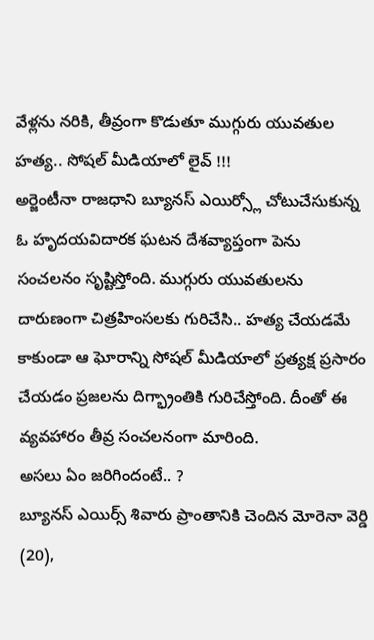వేళ్లను నరికి, తీవ్రంగా కొడుతూ ముగ్గురు యువతుల హత్య.. సోషల్ మీడియాలో లైవ్ !!!
అర్జెంటీనా రాజధాని బ్యూనస్ ఎయిర్స్లో చోటుచేసుకున్న ఓ హృదయవిదారక ఘటన దేశవ్యాప్తంగా పెను సంచలనం సృష్టిస్తోంది. ముగ్గురు యువతులను దారుణంగా చిత్రహింసలకు గురిచేసి.. హత్య చేయడమే కాకుండా ఆ ఘోరాన్ని సోషల్ మీడియాలో ప్రత్యక్ష ప్రసారం చేయడం ప్రజలను దిగ్భ్రాంతికి గురిచేస్తోంది. దీంతో ఈ వ్యవహారం తీవ్ర సంచలనంగా మారింది.
అసలు ఏం జరిగిందంటే.. ?
బ్యూనస్ ఎయిర్స్ శివారు ప్రాంతానికి చెందిన మోరెనా వెర్డి (20),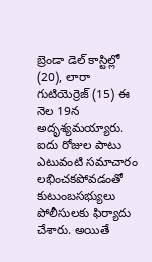బ్రెండా డెల్ కాస్టిల్లో (20), లారా గుటియెర్రెజ్ (15) ఈ నెల 19న అదృశ్యమయ్యారు. ఐదు రోజుల పాటు ఎటువంటి సమాచారం లభించకపోవడంతో కుటుంబసభ్యులు పోలీసులకు ఫిర్యాదు చేశారు. అయితే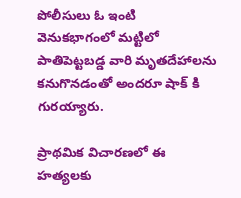పోలీసులు ఓ ఇంటి వెనుకభాగంలో మట్టిలో పాతిపెట్టబడ్డ వారి మృతదేహాలను కనుగొనడంతో అందరూ షాక్ కి గురయ్యారు.

ప్రాథమిక విచారణలో ఈ హత్యలకు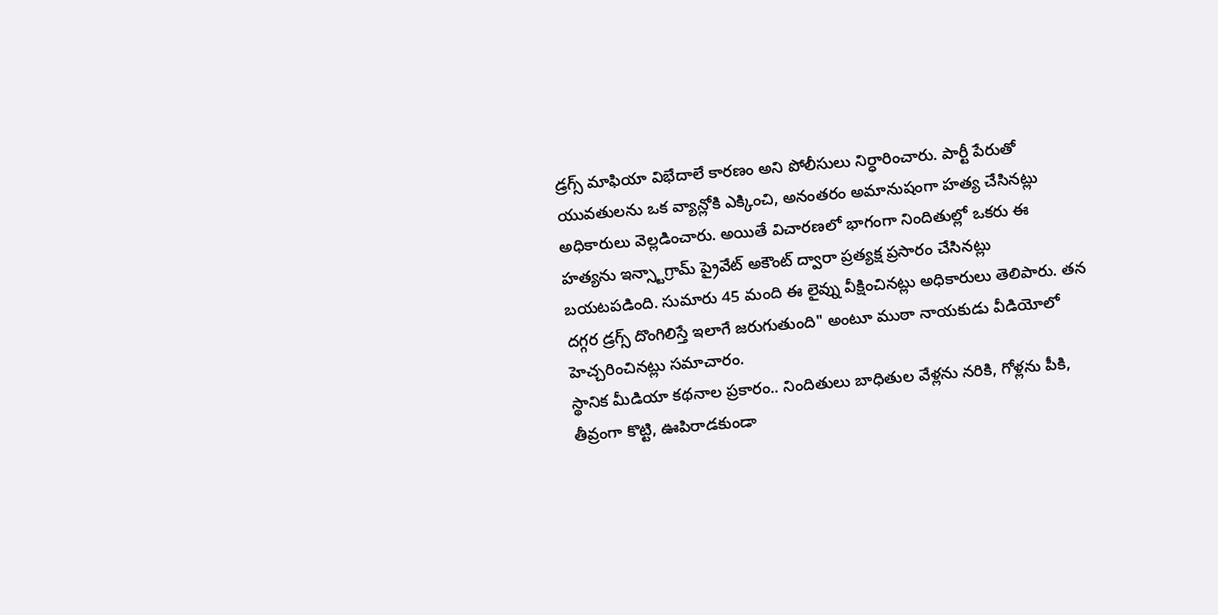డ్రగ్స్ మాఫియా విభేదాలే కారణం అని పోలీసులు నిర్ధారించారు. పార్టీ పేరుతో యువతులను ఒక వ్యాన్లోకి ఎక్కించి, అనంతరం అమానుషంగా హత్య చేసినట్లు అధికారులు వెల్లడించారు. అయితే విచారణలో భాగంగా నిందితుల్లో ఒకరు ఈ హత్యను ఇన్స్టాగ్రామ్ ప్రైవేట్ అకౌంట్ ద్వారా ప్రత్యక్ష ప్రసారం చేసినట్లు బయటపడింది. సుమారు 45 మంది ఈ లైవ్ను వీక్షించినట్లు అధికారులు తెలిపారు. తన దగ్గర డ్రగ్స్ దొంగిలిస్తే ఇలాగే జరుగుతుంది" అంటూ ముఠా నాయకుడు వీడియోలో హెచ్చరించినట్లు సమాచారం.
స్థానిక మీడియా కథనాల ప్రకారం.. నిందితులు బాధితుల వేళ్లను నరికి, గోళ్లను పీకి, తీవ్రంగా కొట్టి, ఊపిరాడకుండా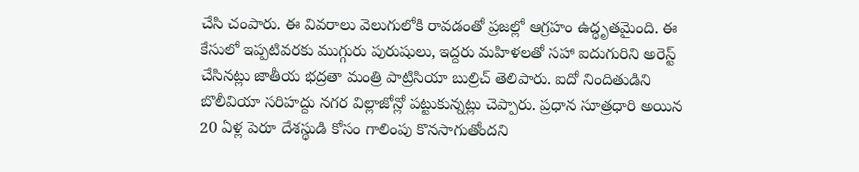చేసి చంపారు. ఈ వివరాలు వెలుగులోకి రావడంతో ప్రజల్లో ఆగ్రహం ఉద్ధృతమైంది. ఈ కేసులో ఇప్పటివరకు ముగ్గురు పురుషులు, ఇద్దరు మహిళలతో సహా ఐదుగురిని అరెస్ట్ చేసినట్లు జాతీయ భద్రతా మంత్రి పాట్రిసియా బుల్రిచ్ తెలిపారు. ఐదో నిందితుడిని బొలీవియా సరిహద్దు నగర విల్లాజోన్లో పట్టుకున్నట్లు చెప్పారు. ప్రధాన సూత్రధారి అయిన 20 ఏళ్ల పెరూ దేశస్థుడి కోసం గాలింపు కొనసాగుతోందని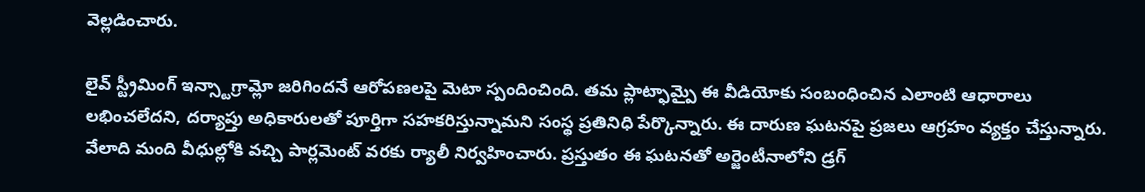వెల్లడించారు.

లైవ్ స్ట్రీమింగ్ ఇన్స్టాగ్రామ్లో జరిగిందనే ఆరోపణలపై మెటా స్పందించింది. తమ ప్లాట్ఫామ్పై ఈ వీడియోకు సంబంధించిన ఎలాంటి ఆధారాలు లభించలేదని, దర్యాప్తు అధికారులతో పూర్తిగా సహకరిస్తున్నామని సంస్థ ప్రతినిధి పేర్కొన్నారు. ఈ దారుణ ఘటనపై ప్రజలు ఆగ్రహం వ్యక్తం చేస్తున్నారు. వేలాది మంది వీధుల్లోకి వచ్చి పార్లమెంట్ వరకు ర్యాలీ నిర్వహించారు. ప్రస్తుతం ఈ ఘటనతో అర్జెంటీనాలోని డ్రగ్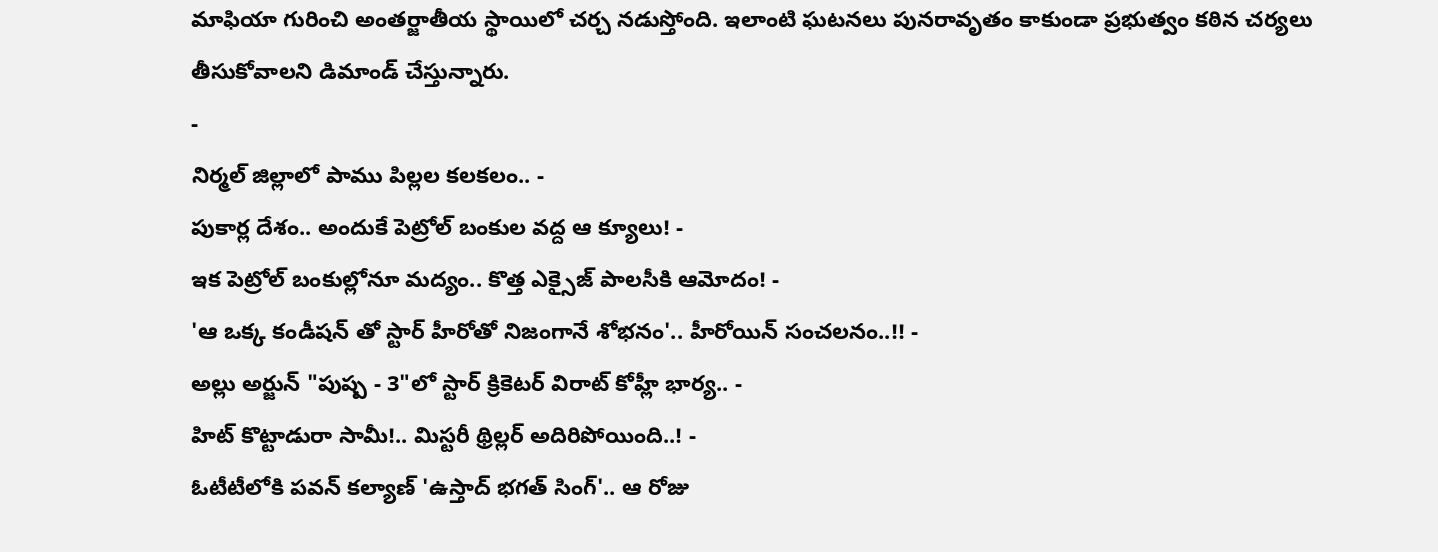మాఫియా గురించి అంతర్జాతీయ స్థాయిలో చర్చ నడుస్తోంది. ఇలాంటి ఘటనలు పునరావృతం కాకుండా ప్రభుత్వం కఠిన చర్యలు తీసుకోవాలని డిమాండ్ చేస్తున్నారు.
-
నిర్మల్ జిల్లాలో పాము పిల్లల కలకలం.. -
పుకార్ల దేశం.. అందుకే పెట్రోల్ బంకుల వద్ద ఆ క్యూలు! -
ఇక పెట్రోల్ బంకుల్లోనూ మద్యం.. కొత్త ఎక్సైజ్ పాలసీకి ఆమోదం! -
'ఆ ఒక్క కండీషన్ తో స్టార్ హీరోతో నిజంగానే శోభనం'.. హీరోయిన్ సంచలనం..!! -
అల్లు అర్జున్ "పుష్ప - 3"లో స్టార్ క్రికెటర్ విరాట్ కోహ్లీ భార్య.. -
హిట్ కొట్టాడురా సామీ!.. మిస్టరీ థ్రిల్లర్ అదిరిపోయింది..! -
ఓటీటీలోకి పవన్ కల్యాణ్ 'ఉస్తాద్ భగత్ సింగ్'.. ఆ రోజు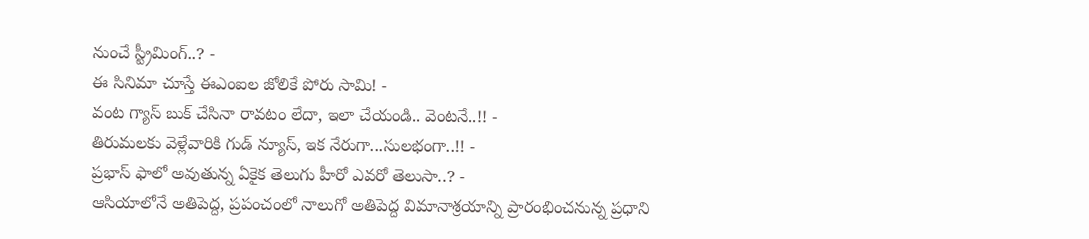నుంచే స్ట్రీమింగ్..? -
ఈ సినిమా చూస్తే ఈఎంఐల జోలికే పోరు సామి! -
వంట గ్యాస్ బుక్ చేసినా రావటం లేదా, ఇలా చేయండి.. వెంటనే..!! -
తిరుమలకు వెళ్లేవారికి గుడ్ న్యూస్, ఇక నేరుగా...సులభంగా..!! -
ప్రభాస్ ఫాలో అవుతున్న ఏకైక తెలుగు హీరో ఎవరో తెలుసా..? -
ఆసియాలోనే అతిపెద్ద, ప్రపంచంలో నాలుగో అతిపెద్ద విమానాశ్రయాన్ని ప్రారంభించనున్న ప్రధాని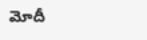మోదీ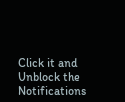Click it and Unblock the Notifications